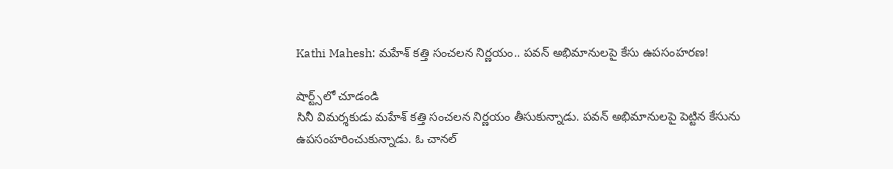Kathi Mahesh: మహేశ్ కత్తి సంచలన నిర్ణయం.. పవన్ అభిమానులపై కేసు ఉపసంహరణ!

షార్ట్స్‌లో చూడండి
సినీ విమర్శకుడు మహేశ్ కత్తి సంచలన నిర్ణయం తీసుకున్నాడు. పవన్ అభిమానులపై పెట్టిన కేసును ఉపసంహరించుకున్నాడు. ఓ చానల్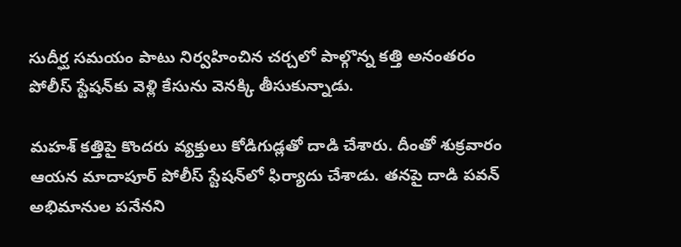సుదీర్ఘ సమయం పాటు నిర్వహించిన చర్చలో పాల్గొన్న కత్తి అనంతరం పోలీస్ స్టేషన్‌కు వెళ్లి కేసును వెనక్కి తీసుకున్నాడు.

మహశ్ కత్తిపై కొందరు వ్యక్తులు కోడిగుడ్లతో దాడి చేశారు. దీంతో శుక్రవారం ఆయన మాదాపూర్ పోలీస్ స్టేషన్‌లో ఫిర్యాదు చేశాడు. తనపై దాడి పవన్ అభిమానుల పనేనని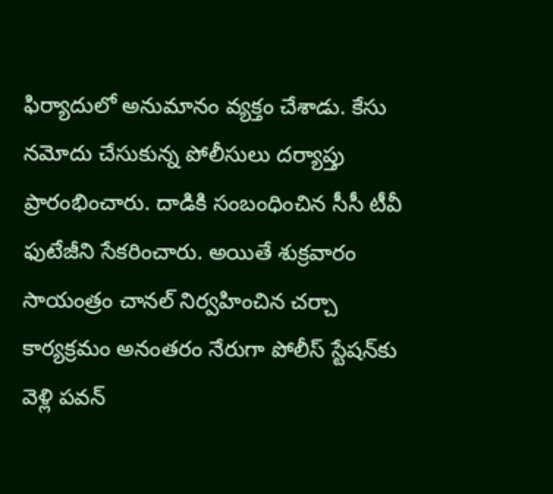ఫిర్యాదులో అనుమానం వ్యక్తం చేశాడు. కేసు నమోదు చేసుకున్న పోలీసులు దర్యాప్తు ప్రారంభించారు. దాడికి సంబంధించిన సీసీ టీవీ ఫుటేజీని సేకరించారు. అయితే శుక్రవారం సాయంత్రం చానల్ నిర్వహించిన చర్చా కార్యక్రమం అనంతరం నేరుగా పోలీస్ స్టేషన్‌కు వెళ్లి పవన్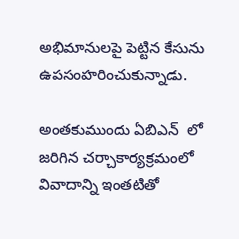అభిమానులపై పెట్టిన కేసును ఉపసంహరించుకున్నాడు.

అంతకుముందు ఏబిఎన్  లో జరిగిన చర్చాకార్యక్రమంలో వివాదాన్ని ఇంతటితో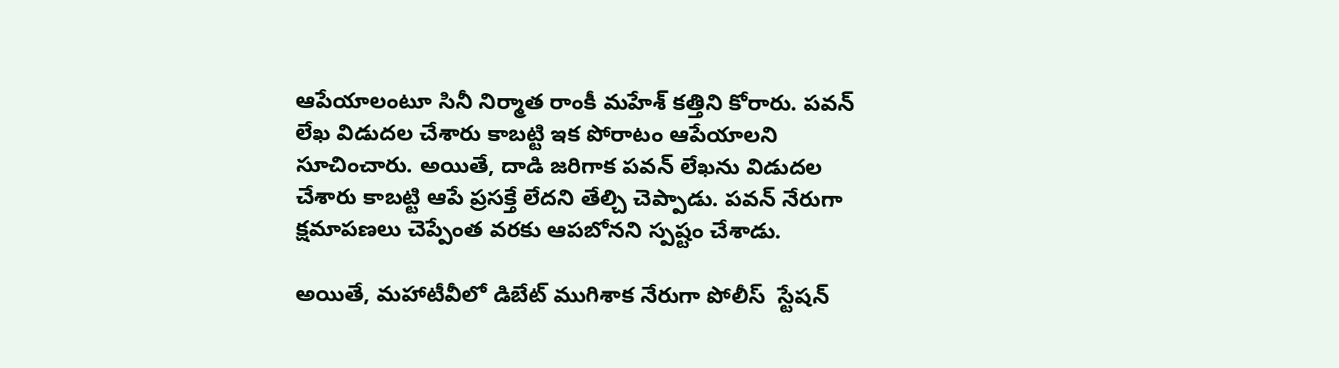ఆపేయాలంటూ సినీ నిర్మాత రాంకీ మహేశ్ కత్తిని కోరారు. పవన్ లేఖ విడుదల చేశారు కాబట్టి ఇక పోరాటం ఆపేయాలని సూచించారు. అయితే, దాడి జరిగాక పవన్ లేఖను విడుదల చేశారు కాబట్టి ఆపే ప్రసక్తే లేదని తేల్చి చెప్పాడు. పవన్ నేరుగా క్షమాపణలు చెప్పేంత వరకు ఆపబోనని స్పష్టం చేశాడు.

అయితే, మహాటీవీలో డిబేట్ ముగిశాక నేరుగా పోలీస్  స్టేషన్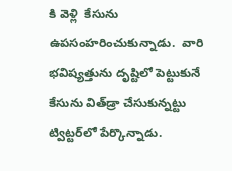కి వెళ్లి  కేసును ఉపసంహరించుకున్నాడు.  వారి  భవిష్యత్తును దృష్టిలో పెట్టుకునే కేసును విత్‌డ్రా చేసుకున్నట్టు ట్విట్టర్‌లో పేర్కొన్నాడు.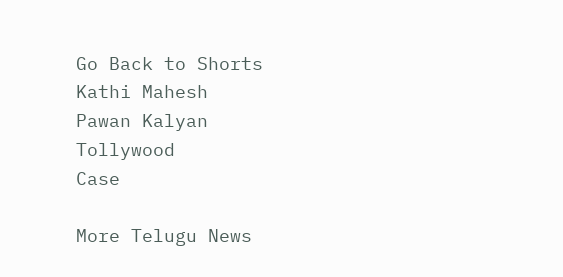Go Back to Shorts
Kathi Mahesh
Pawan Kalyan
Tollywood
Case

More Telugu News